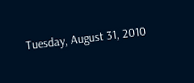Tuesday, August 31, 2010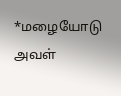*மழையோடு அவள்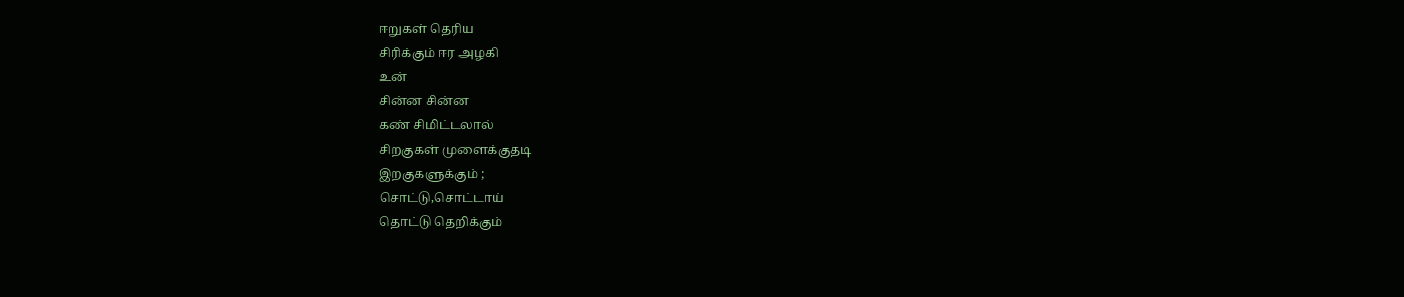ஈறுகள் தெரிய
சிரிக்கும் ஈர அழகி
உன்
சின்ன சின்ன
கண் சிமிட்டலால்
சிறகுகள் முளைக்குதடி
இறகுகளுக்கும் ;
சொட்டு,சொட்டாய்
தொட்டு தெறிக்கும்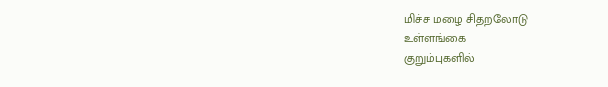மிச்ச மழை சிதறலோடு
உள்ளங்கை
குறும்புகளில்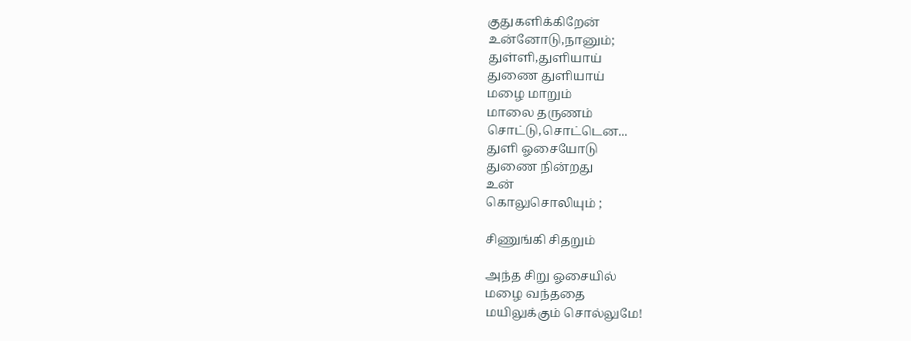குதுகளிக்கிறேன்
உன்னோடு,நானும்;
துள்ளி,துளியாய்
துணை துளியாய்
மழை மாறும்
மாலை தருணம்
சொட்டு,சொட்டென...
துளி ஓசையோடு
துணை நின்றது
உன்
கொலுசொலியும் ;

சிணுங்கி சிதறும்

அந்த சிறு ஓசையில்
மழை வந்ததை
மயிலுக்கும் சொல்லுமே!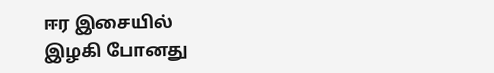ஈர இசையில்
இழகி போனது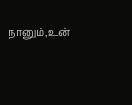நானும்,உன்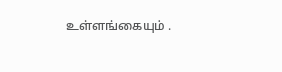உள்ளங்கையும் .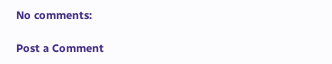No comments:

Post a Comment